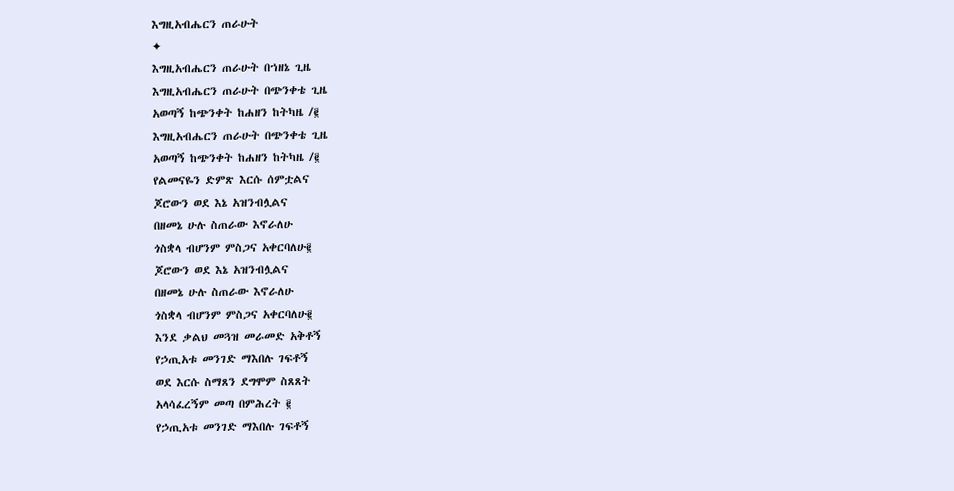እግዚአብሔርን ጠራሁት
✦
እግዚአብሔርን ጠራሁት በኀዘኔ ጊዜ
እግዚአብሔርን ጠራሁት በጭንቀቴ ጊዜ
አወጣኝ ከጭንቀት ከሐዘን ከትካዜ /፪
እግዚአብሔርን ጠራሁት በጭንቀቴ ጊዜ
አወጣኝ ከጭንቀት ከሐዘን ከትካዜ /፪
የልመናዬን ድምጽ እርሱ ሰምቷልና
ጆሮውን ወደ እኔ አዝንብሏልና
በዘመኔ ሁሉ ስጠራው እኖራለሁ
ጎስቋላ ብሆንም ምስጋና አቀርባለሁ፪
ጆሮውን ወደ እኔ አዝንብሏልና
በዘመኔ ሁሉ ስጠራው እኖራለሁ
ጎስቋላ ብሆንም ምስጋና አቀርባለሁ፪
እንደ ቃልህ መጓዝ መራመድ አቅቶኝ
የኃጢአቱ መንገድ ማእበሉ ገፍቶኝ
ወደ እርሱ ስማጸን ደግሞም ስጸጸት
አላሳፈረኝም መጣ በምሕረት ፪
የኃጢአቱ መንገድ ማእበሉ ገፍቶኝ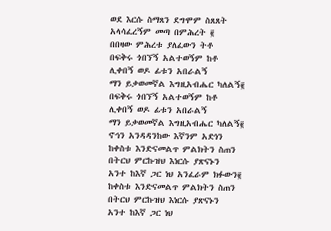ወደ እርሱ ስማጸን ደግሞም ስጸጸት
አላሳፈረኝም መጣ በምሕረት ፪
በበዛው ምሕረቱ ያለፈውን ትቶ
በፍቅሩ ጎበኘኝ አልተወኝም ከቶ
ሊቀበኝ ወዶ ፊቱን አበራልኝ
ማን ይቃወመኛል እግዚአብሔር ካለልኝ፪
በፍቅሩ ጎበኘኝ አልተወኝም ከቶ
ሊቀበኝ ወዶ ፊቱን አበራልኝ
ማን ይቃወመኛል እግዚአብሔር ካለልኝ፪
ኖኅን አንዳዳንከው እኛንም አድነን
ከቀስቱ እንድናመልጥ ምልክትን ስጠን
በትርህ ምርኩዝህ እነርሱ ያጽናኑን
አንተ ከእኛ ጋር ነህ አንፈራም ክፉውን፪
ከቀስቱ እንድናመልጥ ምልክትን ስጠን
በትርህ ምርኩዝህ እነርሱ ያጽናኑን
አንተ ከእኛ ጋር ነህ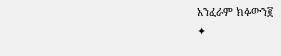አንፈራም ክፉውን፪
✦